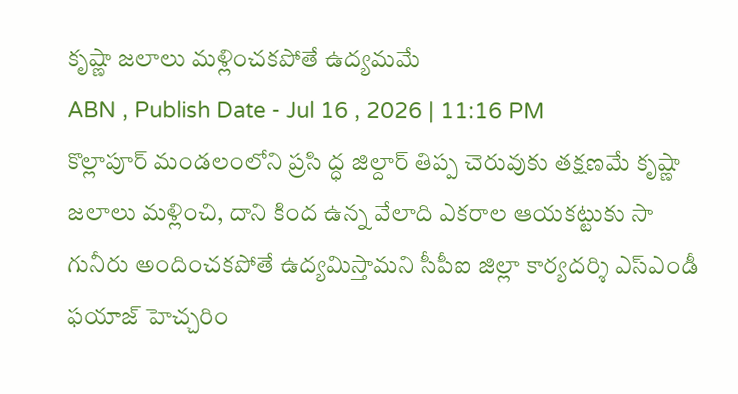కృష్ణా జలాలు మళ్లించకపోతే ఉద్యమమే
ABN , Publish Date - Jul 16 , 2026 | 11:16 PM
కొల్లాపూర్ మండలంలోని ప్రసి ద్ధ జిల్దార్ తిప్ప చెరువుకు తక్షణమే కృష్ణా జలాలు మళ్లించి, దాని కింద ఉన్న వేలాది ఎకరాల ఆయకట్టుకు సా గునీరు అందించకపోతే ఉద్యమిస్తామని సీపీఐ జిల్లా కార్యదర్శి ఎస్ఎండీ ఫయాజ్ హెచ్చరిం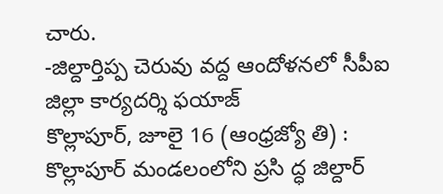చారు.
-జిల్దార్తిప్ప చెరువు వద్ద ఆందోళనలో సీపీఐ జిల్లా కార్యదర్శి ఫయాజ్
కొల్లాపూర్, జూలై 16 (ఆంధ్రజ్యో తి) : కొల్లాపూర్ మండలంలోని ప్రసి ద్ధ జిల్దార్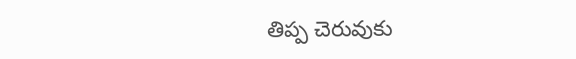తిప్ప చెరువుకు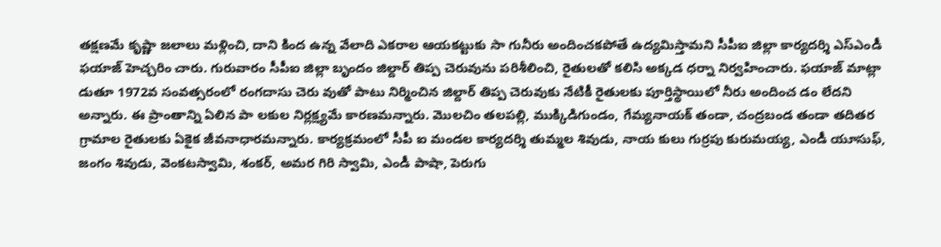తక్షణమే కృష్ణా జలాలు మళ్లించి, దాని కింద ఉన్న వేలాది ఎకరాల ఆయకట్టుకు సా గునీరు అందించకపోతే ఉద్యమిస్తామని సీపీఐ జిల్లా కార్యదర్శి ఎస్ఎండీ ఫయాజ్ హెచ్చరిం చారు. గురువారం సీపీఐ జిల్లా బృందం జిల్దార్ తిప్ప చెరువును పరిశీలించి, రైతులతో కలిసి అక్కడ ధర్నా నిర్వహించారు. ఫయాజ్ మాట్లా డుతూ 1972వ సంవత్సరంలో రంగదాసు చెరు వుతో పాటు నిర్మించిన జిల్దార్ తిప్ప చెరువుకు నేటికీ రైతులకు పూర్తిస్థాయిలో నీరు అందించ డం లేదని అన్నారు. ఈ ప్రాంతాన్ని ఏలిన పా లకుల నిర్లక్ష్యమే కారణమన్నారు. మొలచిం తలపల్లి, ముక్కిడిగుండం, గేమ్యనాయక్ తండా, చంద్రబండ తండా తదితర గ్రామాల రైతులకు ఏకైక జీవనాధారమన్నారు. కార్యక్రమంలో సీపీ ఐ మండల కార్యదర్శి తుమ్మల శివుడు, నాయ కులు గుర్రపు కురుమయ్య, ఎండీ యూసుఫ్, జంగం శివుడు, వెంకటస్వామి, శంకర్, అమర గిరి స్వామి, ఎండీ పాషా, పెరుగు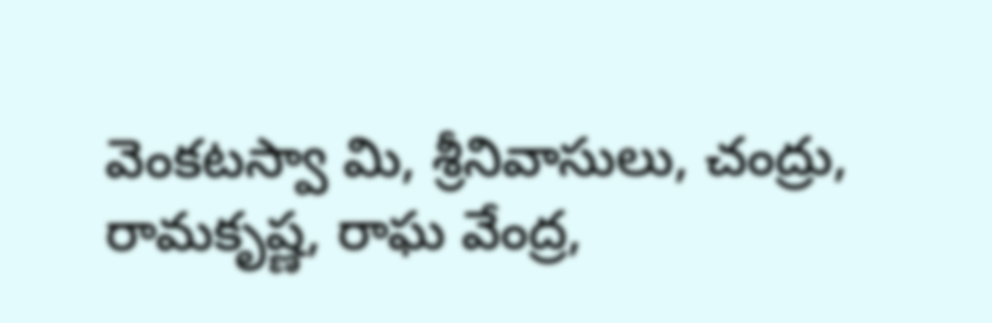వెంకటస్వా మి, శ్రీనివాసులు, చంద్రు, రామకృష్ణ, రాఘ వేంద్ర,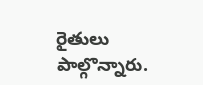రైతులు పాల్గొన్నారు.